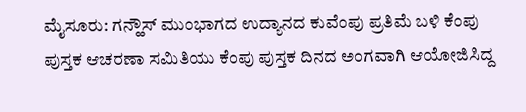ಮೈಸೂರು: ಗನ್ಹೌಸ್ ಮುಂಭಾಗದ ಉದ್ಯಾನದ ಕುವೆಂಪು ಪ್ರತಿಮೆ ಬಳಿ ಕೆಂಪು ಪುಸ್ತಕ ಆಚರಣಾ ಸಮಿತಿಯು ಕೆಂಪು ಪುಸ್ತಕ ದಿನದ ಅಂಗವಾಗಿ ಆಯೋಜಿಸಿದ್ದ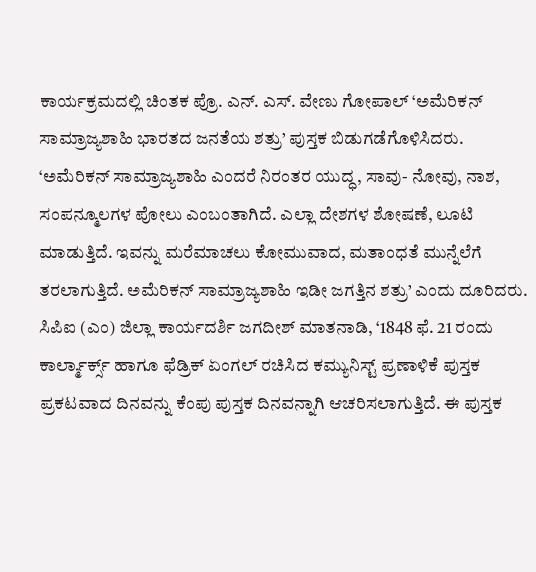ಕಾರ್ಯಕ್ರಮದಲ್ಲಿ ಚಿಂತಕ ಪ್ರೊ. ಎನ್. ಎಸ್. ವೇಣು ಗೋಪಾಲ್ ‘ಅಮೆರಿಕನ್ ಸಾಮ್ರಾಜ್ಯಶಾಹಿ ಭಾರತದ ಜನತೆಯ ಶತ್ರು’ ಪುಸ್ತಕ ಬಿಡುಗಡೆಗೊಳಿಸಿದರು.
‘ಅಮೆರಿಕನ್ ಸಾಮ್ರಾಜ್ಯಶಾಹಿ ಎಂದರೆ ನಿರಂತರ ಯುದ್ಧ, ಸಾವು- ನೋವು, ನಾಶ, ಸಂಪನ್ಮೂಲಗಳ ಪೋಲು ಎಂಬಂತಾಗಿದೆ. ಎಲ್ಲಾ ದೇಶಗಳ ಶೋಷಣೆ, ಲೂಟಿ ಮಾಡುತ್ತಿದೆ. ಇವನ್ನು ಮರೆಮಾಚಲು ಕೋಮುವಾದ, ಮತಾಂಧತೆ ಮುನ್ನೆಲೆಗೆ ತರಲಾಗುತ್ತಿದೆ. ಅಮೆರಿಕನ್ ಸಾಮ್ರಾಜ್ಯಶಾಹಿ ಇಡೀ ಜಗತ್ತಿನ ಶತ್ರು’ ಎಂದು ದೂರಿದರು.
ಸಿಪಿಐ (ಎಂ) ಜಿಲ್ಲಾ ಕಾರ್ಯದರ್ಶಿ ಜಗದೀಶ್ ಮಾತನಾಡಿ, ‘1848 ಫೆ. 21 ರಂದು ಕಾರ್ಲ್ಮಾರ್ಕ್ಸ್ ಹಾಗೂ ಫೆಡ್ರಿಕ್ ಏಂಗಲ್ ರಚಿಸಿದ ಕಮ್ಯುನಿಸ್ಟ್ ಪ್ರಣಾಳಿಕೆ ಪುಸ್ತಕ ಪ್ರಕಟವಾದ ದಿನವನ್ನು ಕೆಂಪು ಪುಸ್ತಕ ದಿನವನ್ನಾಗಿ ಆಚರಿಸಲಾಗುತ್ತಿದೆ. ಈ ಪುಸ್ತಕ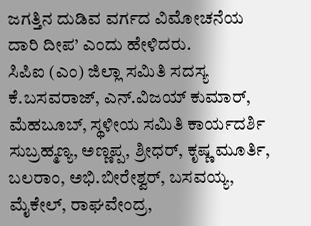ಜಗತ್ತಿನ ದುಡಿವ ವರ್ಗದ ವಿಮೋಚನೆಯ ದಾರಿ ದೀಪ’ ಎಂದು ಹೇಳಿದರು.
ಸಿಪಿಐ (ಎಂ) ಜಿಲ್ಲಾ ಸಮಿತಿ ಸದಸ್ಯ ಕೆ.ಬಸವರಾಜ್, ಎನ್.ವಿಜಯ್ ಕುಮಾರ್, ಮೆಹಬೂಬ್, ಸ್ಥಳೀಯ ಸಮಿತಿ ಕಾರ್ಯದರ್ಶಿ ಸುಬ್ರಹ್ಮಣ್ಯ, ಅಣ್ಣಪ್ಪ, ಶ್ರೀಧರ್, ಕೃಷ್ಣ ಮೂರ್ತಿ, ಬಲರಾಂ, ಅಭಿ.ಬೀರೇಶ್ವರ್, ಬಸವಯ್ಯ, ಮೈಕೇಲ್, ರಾಘವೇಂದ್ರ,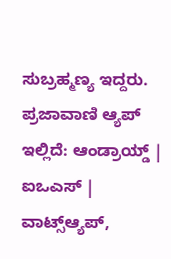ಸುಬ್ರಹ್ಮಣ್ಯ ಇದ್ದರು.
ಪ್ರಜಾವಾಣಿ ಆ್ಯಪ್ ಇಲ್ಲಿದೆ: ಆಂಡ್ರಾಯ್ಡ್ | ಐಒಎಸ್ | ವಾಟ್ಸ್ಆ್ಯಪ್,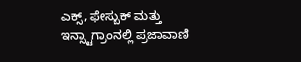ಎಕ್ಸ್, ಫೇಸ್ಬುಕ್ ಮತ್ತು ಇನ್ಸ್ಟಾಗ್ರಾಂನಲ್ಲಿ ಪ್ರಜಾವಾಣಿ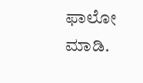ಫಾಲೋ ಮಾಡಿ.